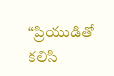“ప్రియుడితో కలిసి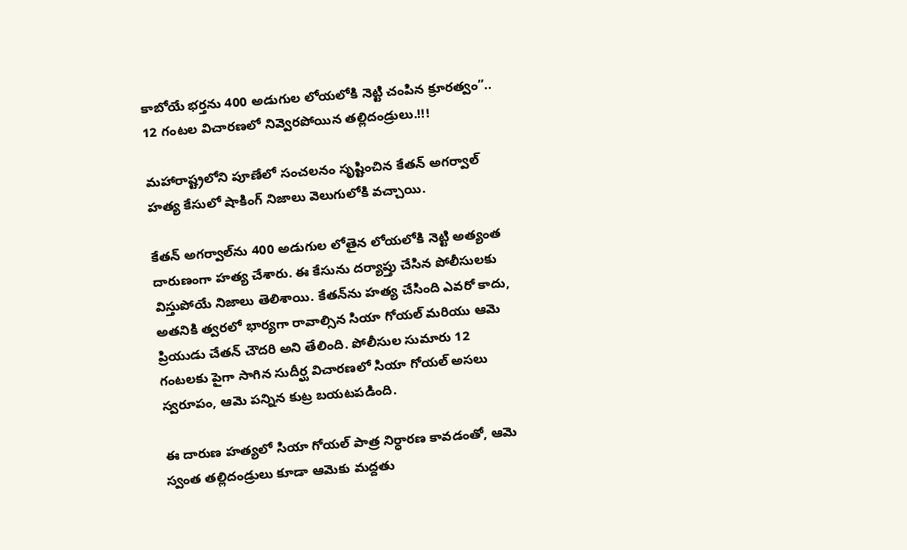కాబోయే భర్తను 400 అడుగుల లోయలోకి నెట్టి చంపిన క్రూరత్వం”.. 12 గంటల విచారణలో నివ్వెరపోయిన తల్లిదండ్రులు.!!!

మహారాష్ట్రలోని పూణేలో సంచలనం సృష్టించిన కేతన్ అగర్వాల్ హత్య కేసులో షాకింగ్ నిజాలు వెలుగులోకి వచ్చాయి.

కేతన్ అగర్వాల్‌ను 400 అడుగుల లోతైన లోయలోకి నెట్టి అత్యంత దారుణంగా హత్య చేశారు. ఈ కేసును దర్యాప్తు చేసిన పోలీసులకు విస్తుపోయే నిజాలు తెలిశాయి. కేతన్‌ను హత్య చేసింది ఎవరో కాదు, అతనికి త్వరలో భార్యగా రావాల్సిన సియా గోయల్ మరియు ఆమె ప్రియుడు చేతన్ చౌదరి అని తేలింది. పోలీసుల సుమారు 12 గంటలకు పైగా సాగిన సుదీర్ఘ విచారణలో సియా గోయల్ అసలు స్వరూపం, ఆమె పన్నిన కుట్ర బయటపడింది.

ఈ దారుణ హత్యలో సియా గోయల్ పాత్ర నిర్ధారణ కావడంతో, ఆమె స్వంత తల్లిదండ్రులు కూడా ఆమెకు మద్దతు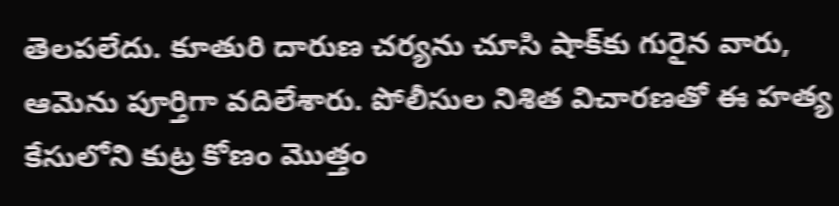తెలపలేదు. కూతురి దారుణ చర్యను చూసి షాక్‌కు గురైన వారు, ఆమెను పూర్తిగా వదిలేశారు. పోలీసుల నిశిత విచారణతో ఈ హత్య కేసులోని కుట్ర కోణం మొత్తం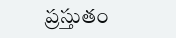ప్రస్తుతం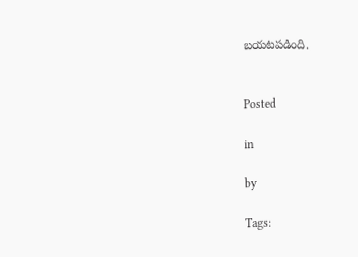బయటపడింది.


Posted

in

by

Tags: